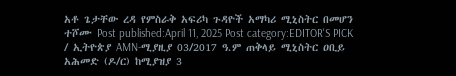አቶ ጌታቸው ረዳ የምስራቅ አፍሪካ ጉዳዮች አማካሪ ሚኒስትር በመሆን ተሾሙ Post published:April 11, 2025 Post category:EDITOR'S PICK / ኢትዮጵያ AMN-ሚያዚያ 03/2017 ዓ.ም ጠቅላይ ሚኒስትር ዐቢይ አሕመድ (ዶ/ር) ከሚያዝያ 3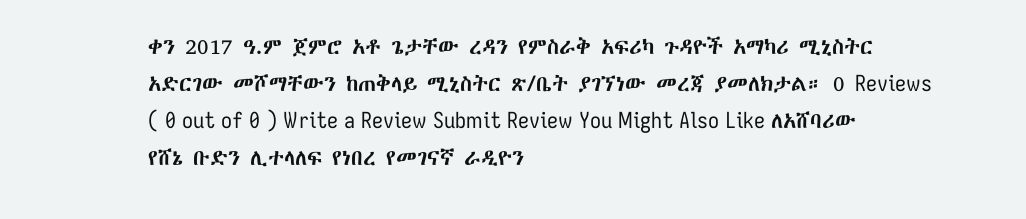ቀን 2017 ዓ.ም ጀምሮ አቶ ጌታቸው ረዳን የምስራቅ አፍሪካ ጉዳዮች አማካሪ ሚኒስትር አድርገው መሾማቸውን ከጠቅላይ ሚኒስትር ጽ/ቤት ያገኘነው መረጃ ያመለክታል። 0 Reviews ( 0 out of 0 ) Write a Review Submit Review You Might Also Like ለአሸባሪው የሸኔ ቡድን ሊተላለፍ የነበረ የመገናኛ ራዲዮን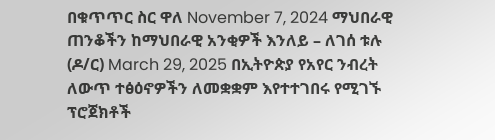በቁጥጥር ስር ዋለ November 7, 2024 ማህበራዊ ጠንቆችን ከማህበራዊ አንቂዎች እንለይ – ለገሰ ቱሉ (ዶ/ር) March 29, 2025 በኢትዮጵያ የአየር ንብረት ለውጥ ተፅዕኖዎችን ለመቋቋም እየተተገበሩ የሚገኙ ፕሮጀክቶች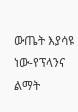ውጤት እያሳዩ ነው-የፕላንና ልማት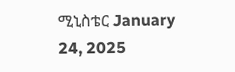ሚኒስቴር January 24, 2025